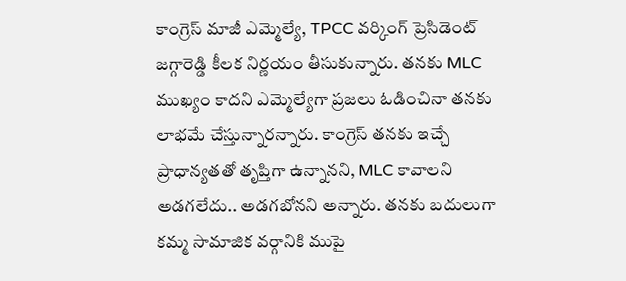కాంగ్రెస్ మాజీ ఎమ్మెల్యే, TPCC వర్కింగ్ ప్రెసిడెంట్ జగ్గారెడ్డి కీలక నిర్ణయం తీసుకున్నారు. తనకు MLC ముఖ్యం కాదని ఎమ్మెల్యేగా ప్రజలు ఓడించినా తనకు లాభమే చేస్తున్నారన్నారు. కాంగ్రెస్ తనకు ఇచ్చే ప్రాధాన్యతతో తృప్తిగా ఉన్నానని, MLC కావాలని అడగలేదు.. అడగబోనని అన్నారు. తనకు బదులుగా కమ్మ సామాజిక వర్గానికి ముపై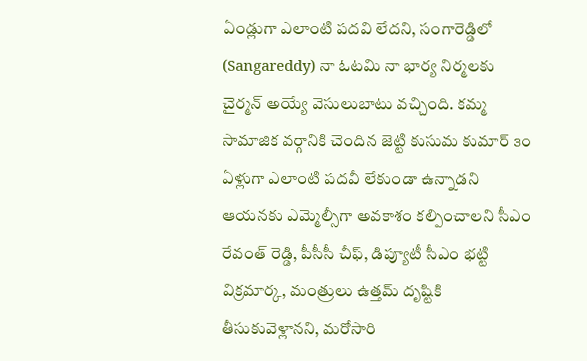ఏండ్లుగా ఎలాంటి పదవి లేదని, సంగారెడ్డిలో (Sangareddy) నా ఓటమి నా భార్య నిర్మలకు చైర్మన్ అయ్యే వెసులుబాటు వచ్చింది. కమ్మ సామాజిక వర్గానికి చెందిన జెట్టి కుసుమ కుమార్ ౩౦ ఏళ్లుగా ఎలాంటి పదవీ లేకుండా ఉన్నాడని ఆయనకు ఎమ్మెల్సీగా అవకాశం కల్పించాలని సీఎం రేవంత్ రెడ్డి, పీసీసీ చీఫ్, డిప్యూటీ సీఎం భట్టి విక్రమార్క, మంత్రులు ఉత్తమ్ దృష్టికి తీసుకువెళ్లానని, మరోసారి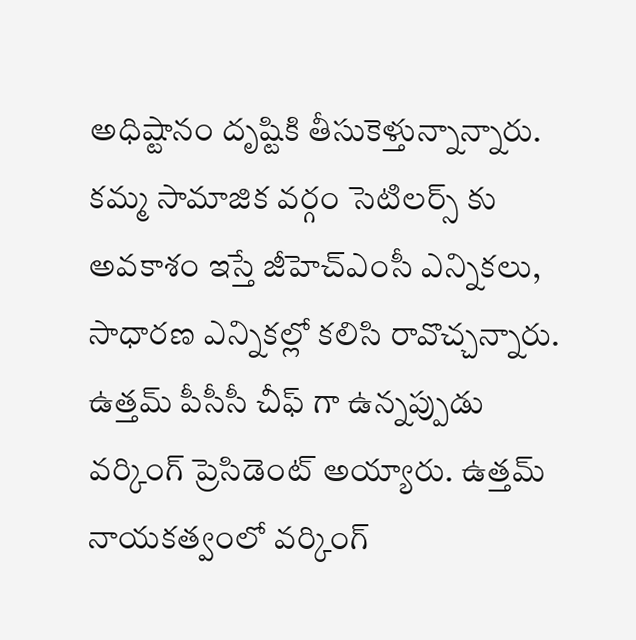అధిష్టానం దృష్టికి తీసుకెళ్తున్నాన్నారు. కమ్మ సామాజిక వర్గం సెటిలర్స్ కు అవకాశం ఇస్తే జీహెచ్ఎంసీ ఎన్నికలు, సాధారణ ఎన్నికల్లో కలిసి రావొచ్చన్నారు. ఉత్తమ్ పీసీసీ చీఫ్ గా ఉన్నప్పుడు వర్కింగ్ ప్రెసిడెంట్ అయ్యారు. ఉత్తమ్ నాయకత్వంలో వర్కింగ్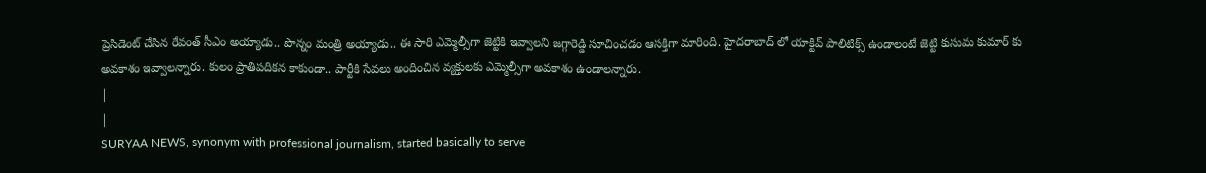ప్రెసిడెంట్ చేసిన రేవంత్ సీఎం అయ్యాడు.. పొన్నం మంత్రి అయ్యాడు.. ఈ సారి ఎమ్మెల్సీగా జెట్టికి ఇవ్వాలని జగ్గారెడ్డి సూచించడం ఆసక్తిగా మారింది. హైదరాబాద్ లో యాక్టివ్ పాలిటిక్స్ ఉండాలంటే జెట్టి కుసుమ కుమార్ కు అవకాశం ఇవ్వాలన్నారు. కులం ప్రాతిపదికన కాకుండా.. పార్టీకి సేవలు అందించిన వ్యక్తులకు ఎమ్మెల్సీగా అవకాశం ఉండాలన్నారు.
|
|
SURYAA NEWS, synonym with professional journalism, started basically to serve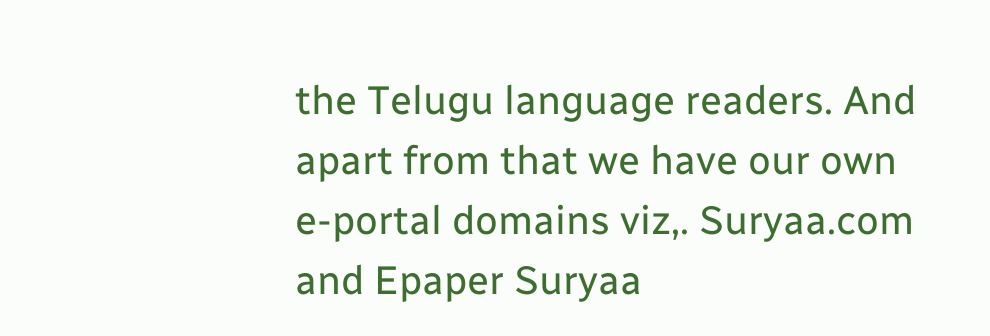the Telugu language readers. And apart from that we have our own e-portal domains viz,. Suryaa.com and Epaper Suryaa